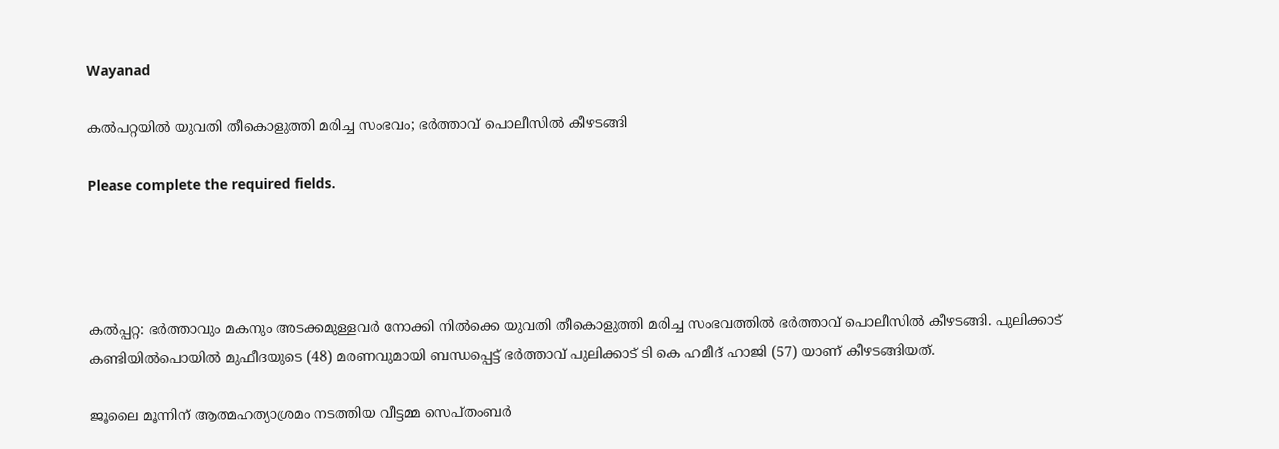Wayanad

കൽപറ്റയിൽ യുവതി തീകൊളുത്തി മരിച്ച സംഭവം; ഭർത്താവ് പൊലീസിൽ കീഴടങ്ങി

Please complete the required fields.




കല്‍പ്പറ്റ: ഭര്‍ത്താവും മകനും അടക്കമുള്ളവർ നോക്കി നില്‍ക്കെ യുവതി തീകൊളുത്തി മരിച്ച സംഭവത്തില്‍ ഭര്‍ത്താവ് പൊലീസില്‍ കീഴടങ്ങി. പുലിക്കാട് കണ്ടിയില്‍പൊയില്‍ മുഫീദയുടെ (48) മരണവുമായി ബന്ധപ്പെട്ട് ഭര്‍ത്താവ് പുലിക്കാട് ടി കെ ഹമീദ് ഹാജി (57) യാണ് കീഴടങ്ങിയത്.

ജൂലൈ മൂന്നിന് ആത്മഹത്യാശ്രമം നടത്തിയ വീട്ടമ്മ സെപ്തംബര്‍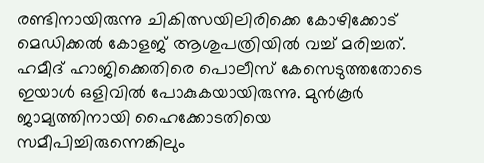രണ്ടിനായിരുന്നു ചികിത്സയിലിരിക്കെ കോഴിക്കോട് മെഡിക്കല്‍ കോളജ് ആശുപത്രിയില്‍ വച്ച് മരിച്ചത്. ഹമീദ് ഹാജിക്കെതിരെ പൊലീസ് കേസെടുത്തതോടെ ഇയാള്‍ ഒളിവില്‍ പോകുകയായിരുന്നു. മുന്‍കൂര്‍ ജാമ്യത്തിനായി ഹൈക്കോടതിയെ സമീപിച്ചിരുന്നെങ്കിലും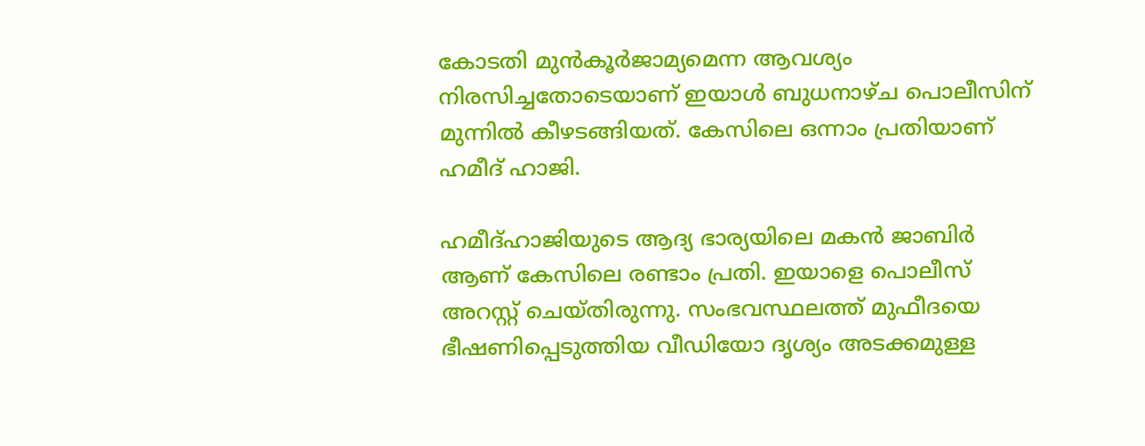കോടതി മുന്‍കൂര്‍ജാമ്യമെന്ന ആവശ്യം നിരസിച്ചതോടെയാണ് ഇയാള്‍ ബുധനാഴ്ച പൊലീസിന് മുന്നില്‍ കീഴടങ്ങിയത്. കേസിലെ ഒന്നാം പ്രതിയാണ് ഹമീദ് ഹാജി.

ഹമീദ്ഹാജിയുടെ ആദ്യ ഭാര്യയിലെ മകന്‍ ജാബിർ ആണ് കേസിലെ രണ്ടാം പ്രതി. ഇയാളെ പൊലീസ് അറസ്റ്റ് ചെയ്തിരുന്നു. സംഭവസ്ഥലത്ത് മുഫീദയെ ഭീഷണിപ്പെടുത്തിയ വീഡിയോ ദൃശ്യം അടക്കമുള്ള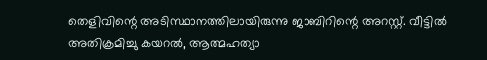തെളിവിന്റെ അടിസ്ഥാനത്തിലായിരുന്നു ജാബിറിന്റെ അറസ്റ്റ്. വീട്ടില്‍ അതിക്രമിച്ചു കയറല്‍, ആത്മഹത്യാ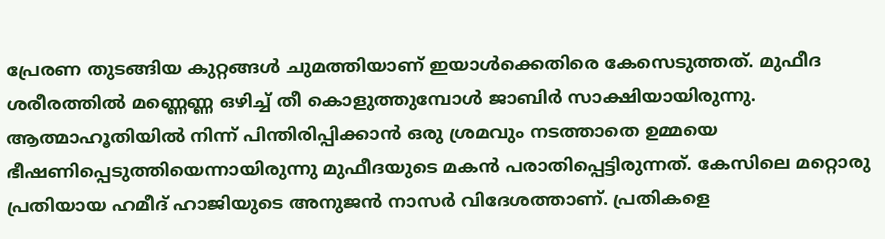പ്രേരണ തുടങ്ങിയ കുറ്റങ്ങള്‍ ചുമത്തിയാണ് ഇയാള്‍ക്കെതിരെ കേസെടുത്തത്. മുഫീദ ശരീരത്തില്‍ മണ്ണെണ്ണ ഒഴിച്ച് തീ കൊളുത്തുമ്പോള്‍ ജാബിര്‍ സാക്ഷിയായിരുന്നു. ആത്മാഹൂതിയില്‍ നിന്ന് പിന്തിരിപ്പിക്കാന്‍ ഒരു ശ്രമവും നടത്താതെ ഉമ്മയെ ഭീഷണിപ്പെടുത്തിയെന്നായിരുന്നു മുഫീദയുടെ മകന്‍ പരാതിപ്പെട്ടിരുന്നത്. കേസിലെ മറ്റൊരു പ്രതിയായ ഹമീദ് ഹാജിയുടെ അനുജന്‍ നാസര്‍ വിദേശത്താണ്. പ്രതികളെ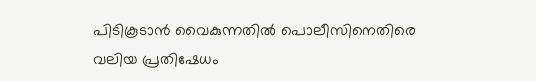പിടികൂടാന്‍ വൈകുന്നതില്‍ പൊലീസിനെതിരെ വലിയ പ്രതിഷേധം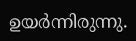ഉയര്‍ന്നിരുന്നു.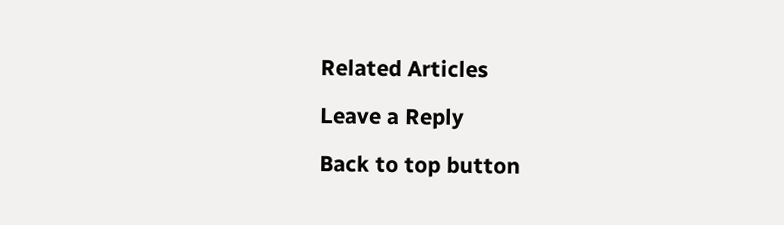Related Articles

Leave a Reply

Back to top button